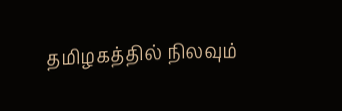தமிழகத்தில் நிலவும்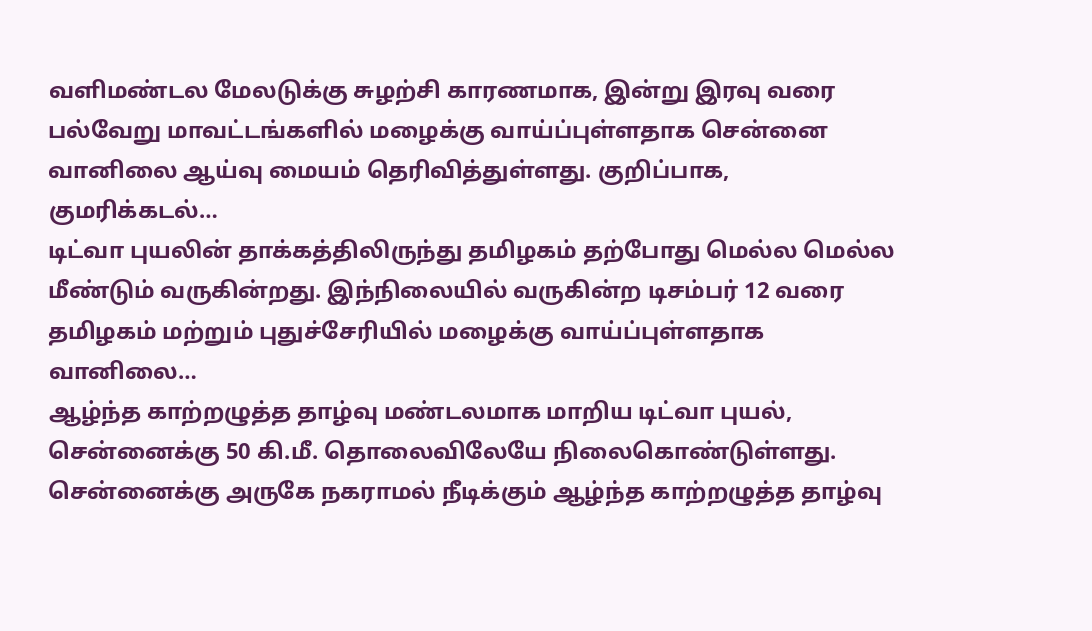வளிமண்டல மேலடுக்கு சுழற்சி காரணமாக, இன்று இரவு வரை பல்வேறு மாவட்டங்களில் மழைக்கு வாய்ப்புள்ளதாக சென்னை வானிலை ஆய்வு மையம் தெரிவித்துள்ளது. குறிப்பாக, குமரிக்கடல்…
டிட்வா புயலின் தாக்கத்திலிருந்து தமிழகம் தற்போது மெல்ல மெல்ல மீண்டும் வருகின்றது. இந்நிலையில் வருகின்ற டிசம்பர் 12 வரை தமிழகம் மற்றும் புதுச்சேரியில் மழைக்கு வாய்ப்புள்ளதாக வானிலை…
ஆழ்ந்த காற்றழுத்த தாழ்வு மண்டலமாக மாறிய டிட்வா புயல், சென்னைக்கு 50 கி.மீ. தொலைவிலேயே நிலைகொண்டுள்ளது. சென்னைக்கு அருகே நகராமல் நீடிக்கும் ஆழ்ந்த காற்றழுத்த தாழ்வு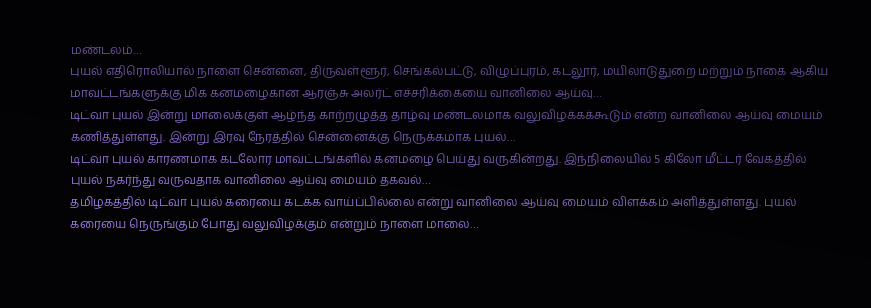மண்டலம்…
புயல் எதிரொலியால் நாளை சென்னை, திருவள்ளூர், செங்கல்பட்டு, விழுப்புரம், கடலூர், மயிலாடுதுறை மற்றும் நாகை ஆகிய மாவட்டங்களுக்கு மிக கனமழைகான ஆரஞ்சு அலர்ட் எச்சரிக்கையை வானிலை ஆய்வு…
டிட்வா புயல் இன்று மாலைக்குள் ஆழ்ந்த காற்றழுத்த தாழ்வு மண்டலமாக வலுவிழக்கக்கூடும் என்ற வானிலை ஆய்வு மையம் கணித்துள்ளது. இன்று இரவு நேரத்தில் சென்னைக்கு நெருக்கமாக புயல்…
டிட்வா புயல் காரணமாக கடலோர மாவட்டங்களில் கனமழை பெய்து வருகின்றது. இந்நிலையில் 5 கிலோ மீட்டர் வேகத்தில் புயல் நகர்ந்து வருவதாக வானிலை ஆய்வு மையம் தகவல்…
தமிழகத்தில் டிட்வா புயல் கரையை கடக்க வாய்ப்பில்லை என்று வானிலை ஆய்வு மையம் விளக்கம் அளித்துள்ளது. புயல் கரையை நெருங்கும் போது வலுவிழக்கும் என்றும் நாளை மாலை…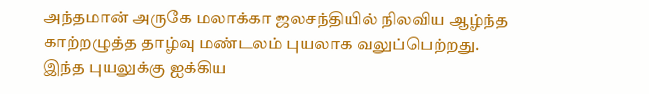அந்தமான் அருகே மலாக்கா ஜலசந்தியில் நிலவிய ஆழ்ந்த காற்றழுத்த தாழ்வு மண்டலம் புயலாக வலுப்பெற்றது. இந்த புயலுக்கு ஐக்கிய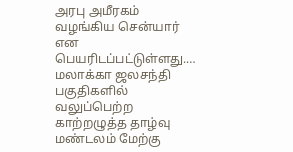அரபு அமீரகம் வழங்கிய சென்யார் என பெயரிடப்பட்டுள்ளது.…
மலாக்கா ஜலசந்தி பகுதிகளில் வலுப்பெற்ற காற்றழுத்த தாழ்வு மண்டலம் மேற்கு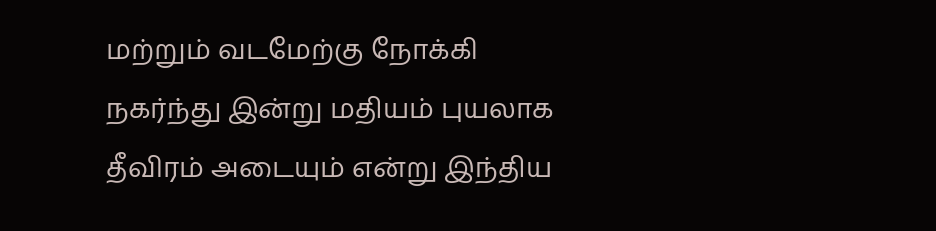மற்றும் வடமேற்கு நோக்கி நகர்ந்து இன்று மதியம் புயலாக தீவிரம் அடையும் என்று இந்திய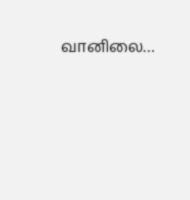வானிலை…